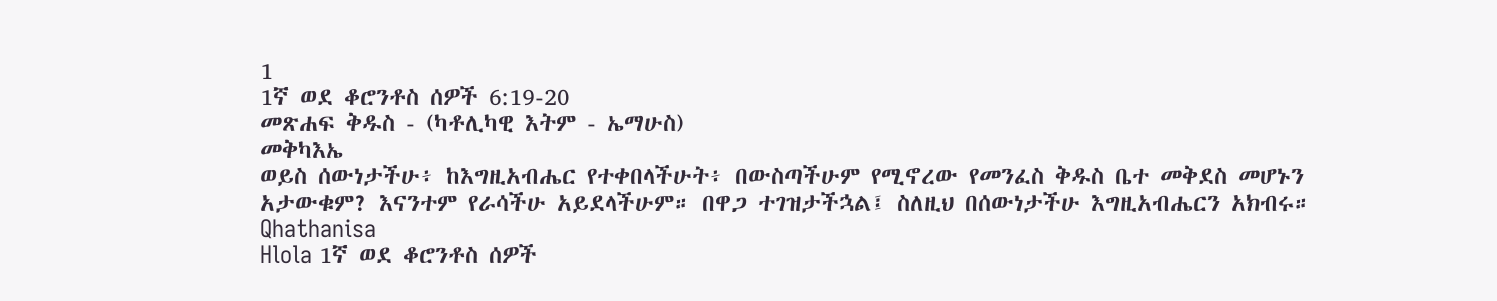1
1ኛ ወደ ቆሮንቶስ ሰዎች 6:19-20
መጽሐፍ ቅዱስ - (ካቶሊካዊ እትም - ኤማሁስ)
መቅካእኤ
ወይስ ሰውነታችሁ፥ ከእግዚአብሔር የተቀበላችሁት፥ በውስጣችሁም የሚኖረው የመንፈስ ቅዱስ ቤተ መቅደስ መሆኑን አታውቁም? እናንተም የራሳችሁ አይደላችሁም። በዋጋ ተገዝታችኋል፤ ስለዚህ በሰውነታችሁ እግዚአብሔርን አክብሩ።
Qhathanisa
Hlola 1ኛ ወደ ቆሮንቶስ ሰዎች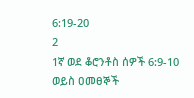6:19-20
2
1ኛ ወደ ቆሮንቶስ ሰዎች 6:9-10
ወይስ ዐመፀኞች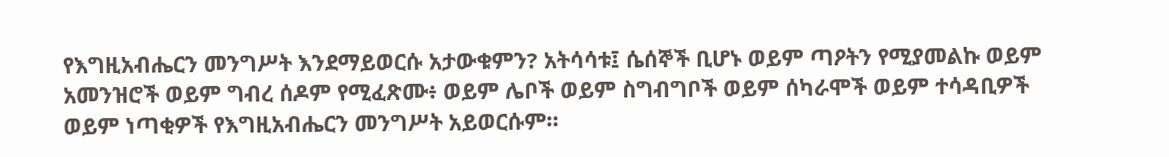የእግዚአብሔርን መንግሥት እንደማይወርሱ አታውቁምን? አትሳሳቱ፤ ሴሰኞች ቢሆኑ ወይም ጣዖትን የሚያመልኩ ወይም አመንዝሮች ወይም ግብረ ሰዶም የሚፈጽሙ፥ ወይም ሌቦች ወይም ስግብግቦች ወይም ሰካራሞች ወይም ተሳዳቢዎች ወይም ነጣቂዎች የእግዚአብሔርን መንግሥት አይወርሱም።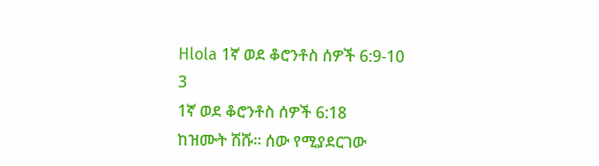Hlola 1ኛ ወደ ቆሮንቶስ ሰዎች 6:9-10
3
1ኛ ወደ ቆሮንቶስ ሰዎች 6:18
ከዝሙት ሽሹ። ሰው የሚያደርገው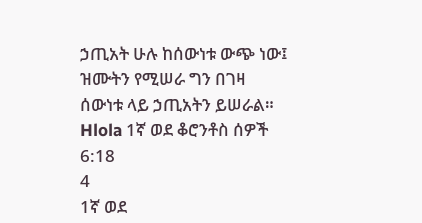ኃጢአት ሁሉ ከሰውነቱ ውጭ ነው፤ ዝሙትን የሚሠራ ግን በገዛ ሰውነቱ ላይ ኃጢአትን ይሠራል።
Hlola 1ኛ ወደ ቆሮንቶስ ሰዎች 6:18
4
1ኛ ወደ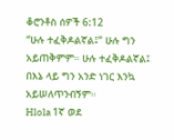ቆሮንቶስ ሰዎች 6:12
“ሁሉ ተፈቅዶልኛል፤” ሁሉ ግን አይጠቅምም። ሁሉ ተፈቅዶልኛል፤ በእኔ ላይ ግን አንድ ነገር እንኳ አይሠለጥንብኝም።
Hlola 1ኛ ወደ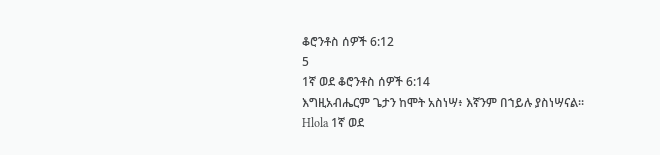ቆሮንቶስ ሰዎች 6:12
5
1ኛ ወደ ቆሮንቶስ ሰዎች 6:14
እግዚአብሔርም ጌታን ከሞት አስነሣ፥ እኛንም በኀይሉ ያስነሣናል።
Hlola 1ኛ ወደ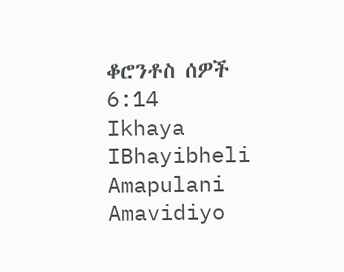ቆሮንቶስ ሰዎች 6:14
Ikhaya
IBhayibheli
Amapulani
Amavidiyo